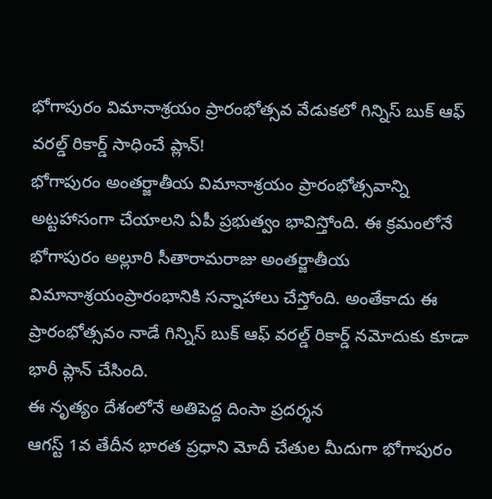భోగాపురం విమానాశ్రయం ప్రారంభోత్సవ వేడుకలో గిన్నిస్ బుక్ ఆఫ్ వరల్డ్ రికార్డ్ సాధించే ప్లాన్!
భోగాపురం అంతర్జాతీయ విమానాశ్రయం ప్రారంభోత్సవాన్ని అట్టహాసంగా చేయాలని ఏపీ ప్రభుత్వం భావిస్తోంది. ఈ క్రమంలోనే భోగాపురం అల్లూరి సీతారామరాజు అంతర్జాతీయ విమానాశ్రయంప్రారంభానికి సన్నాహాలు చేస్తోంది. అంతేకాదు ఈ ప్రారంభోత్సవం నాడే గిన్నిస్ బుక్ ఆఫ్ వరల్డ్ రికార్డ్ నమోదుకు కూడా భారీ ప్లాన్ చేసింది.
ఈ నృత్యం దేశంలోనే అతిపెద్ద దింసా ప్రదర్శన
ఆగస్ట్ 1వ తేదీన భారత ప్రధాని మోదీ చేతుల మీదుగా భోగాపురం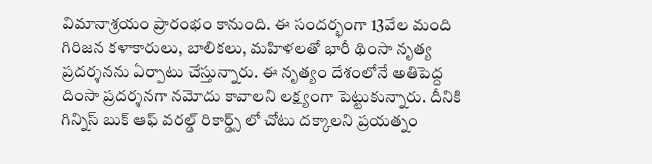విమానాశ్రయం ప్రారంభం కానుంది. ఈ సందర్భంగా 13వేల మంది గిరిజన కళాకారులు, బాలికలు, మహిళలతో భారీ థింసా నృత్య ప్రదర్శనను ఏర్పాటు చేస్తున్నారు. ఈ నృత్యం దేశంలోనే అతిపెద్ద దింసా ప్రదర్శనగా నమోదు కావాలని లక్ష్యంగా పెట్టుకున్నారు. దీనికి గిన్నిస్ బుక్ ఆఫ్ వరల్డ్ రికార్డ్స్ లో చోటు దక్కాలని ప్రయత్నం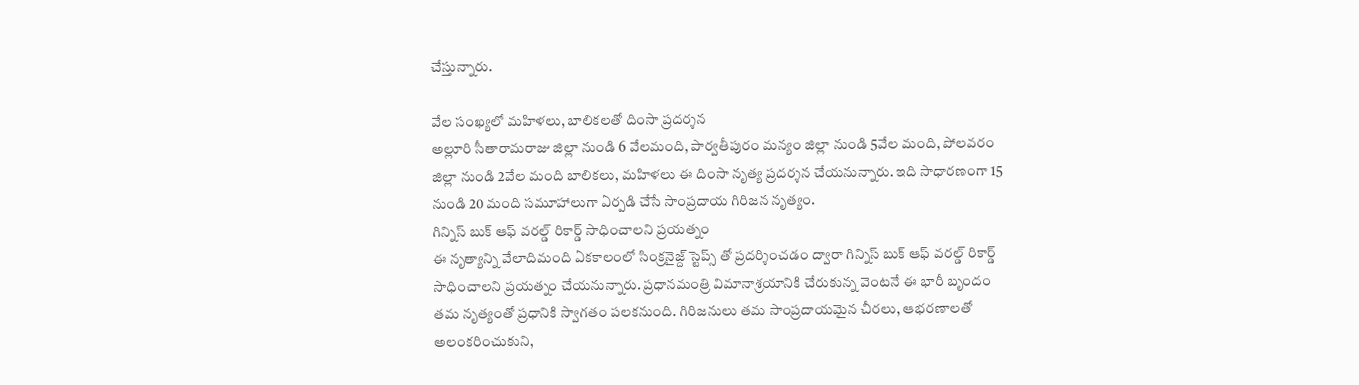చేస్తున్నారు.

వేల సంఖ్యలో మహిళలు, బాలికలతో దింసా ప్రదర్శన
అల్లూరి సీతారామరాజు జిల్లా నుండి 6 వేలమంది, పార్వతీపురం మన్యం జిల్లా నుండి 5వేల మంది, పోలవరం జిల్లా నుండి 2వేల మంది బాలికలు, మహిళలు ఈ దింసా నృత్య ప్రదర్శన చేయనున్నారు. ఇది సాధారణంగా 15 నుండి 20 మంది సమూహాలుగా ఏర్పడి చేసే సాంప్రదాయ గిరిజన నృత్యం.
గిన్నిస్ బుక్ ఆఫ్ వరల్డ్ రికార్డ్ సాధించాలని ప్రయత్నం
ఈ నృత్యాన్ని వేలాదిమంది ఏకకాలంలో సింక్రనైజ్ద్ స్టెప్స్ తో ప్రదర్శించడం ద్వారా గిన్నిస్ బుక్ ఆఫ్ వరల్డ్ రికార్డ్ సాధించాలని ప్రయత్నం చేయనున్నారు. ప్రధానమంత్రి విమానాశ్రయానికి చేరుకున్న వెంటనే ఈ భారీ బృందం తమ నృత్యంతో ప్రధానికి స్వాగతం పలకనుంది. గిరిజనులు తమ సాంప్రదాయమైన చీరలు, ఆభరణాలతో అలంకరించుకుని,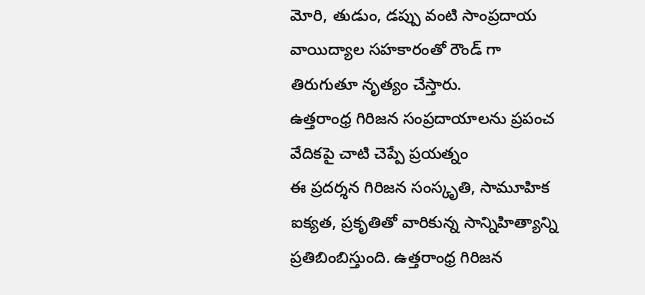మోరి, తుడుం, డప్పు వంటి సాంప్రదాయ వాయిద్యాల సహకారంతో రౌండ్ గా తిరుగుతూ నృత్యం చేస్తారు.
ఉత్తరాంధ్ర గిరిజన సంప్రదాయాలను ప్రపంచ వేదికపై చాటి చెప్పే ప్రయత్నం
ఈ ప్రదర్శన గిరిజన సంస్కృతి, సామూహిక ఐక్యత, ప్రకృతితో వారికున్న సాన్నిహిత్యాన్ని ప్రతిబింబిస్తుంది. ఉత్తరాంధ్ర గిరిజన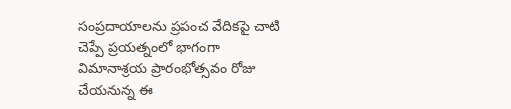సంప్రదాయాలను ప్రపంచ వేదికపై చాటి చెప్పే ప్రయత్నంలో భాగంగా విమానాశ్రయ ప్రారంభోత్సవం రోజు చేయనున్న ఈ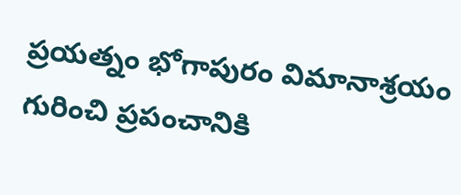ప్రయత్నం భోగాపురం విమానాశ్రయం గురించి ప్రపంచానికి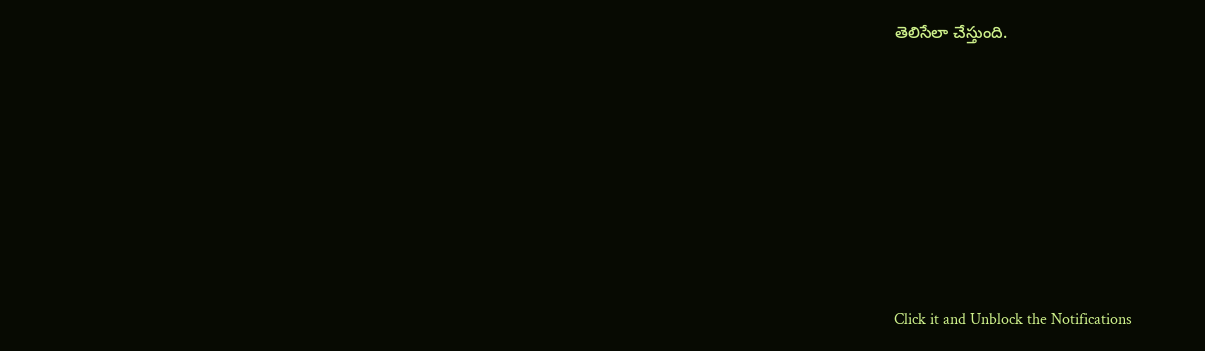తెలిసేలా చేస్తుంది.












Click it and Unblock the Notifications